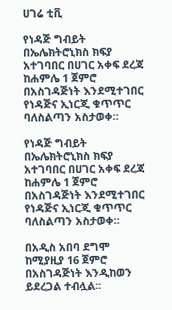ሀገሬ ቲቪ

የነዳጅ ግብይት በኤሌክትሮኒክስ ክፍያ አተገባበር በሀገር አቀፍ ደረጃ ከሐምሌ 1 ጀምሮ በአስገዳጅነት እንደሚተገበር የነዳጅና ኢነርጂ ቁጥጥር ባለስልጣን አስታወቀ።

የነዳጅ ግብይት በኤሌክትሮኒክስ ክፍያ አተገባበር በሀገር አቀፍ ደረጃ ከሐምሌ 1 ጀምሮ በአስገዳጅነት እንደሚተገበር የነዳጅና ኢነርጂ ቁጥጥር ባለስልጣን አስታወቀ።

በአዲስ አበባ ደግሞ ከሚያዚያ 16 ጀምሮ በአስገዳጅነት እንዲከወን ይደረጋል ተብሏል፡፡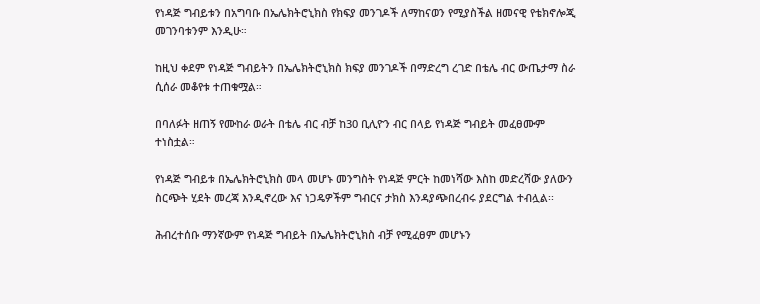የነዳጅ ግብይቱን በአግባቡ በኤሌክትሮኒክስ የክፍያ መንገዶች ለማከናወን የሚያስችል ዘመናዊ የቴክኖሎጂ መገንባቱንም እንዲሁ።

ከዚህ ቀደም የነዳጅ ግብይትን በኤሌክትሮኒክስ ክፍያ መንገዶች በማድረግ ረገድ በቴሌ ብር ውጤታማ ስራ ሲሰራ መቆየቱ ተጠቁሟል።

በባለፉት ዘጠኝ የሙከራ ወራት በቴሌ ብር ብቻ ከ30 ቢሊዮን ብር በላይ የነዳጅ ግብይት መፈፀሙም ተነስቷል።

የነዳጅ ግብይቱ በኤሌክትሮኒክስ መላ መሆኑ መንግስት የነዳጅ ምርት ከመነሻው እስከ መድረሻው ያለውን ስርጭት ሂደት መረጃ እንዲኖረው እና ነጋዴዎችም ግብርና ታክስ እንዳያጭበረብሩ ያደርግል ተብሏል፡፡

ሕብረተሰቡ ማንኛውም የነዳጅ ግብይት በኤሌክትሮኒክስ ብቻ የሚፈፀም መሆኑን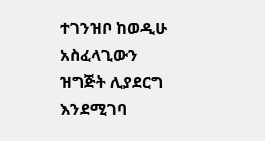ተገንዝቦ ከወዲሁ አስፈላጊውን ዝግጅት ሊያደርግ እንደሚገባ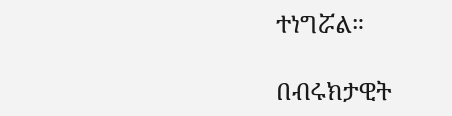ተነግሯል።

በብሩክታዊት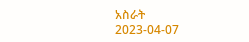አስራት
2023-04-07